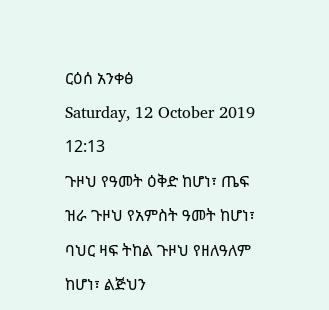ርዕሰ አንቀፅ
Saturday, 12 October 2019 12:13
ጉዞህ የዓመት ዕቅድ ከሆነ፣ ጤፍ ዝራ ጉዞህ የአምስት ዓመት ከሆነ፣ ባህር ዛፍ ትከል ጉዞህ የዘለዓለም ከሆነ፣ ልጅህን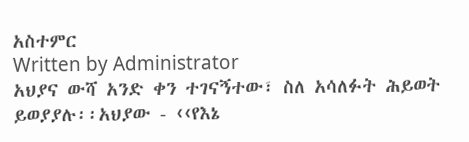አስተምር
Written by Administrator
አህያና ውሻ አንድ ቀን ተገናኝተው፣ ስለ አሳለፉት ሕይወት ይወያያሉ፡፡አህያው - ‹‹የእኔ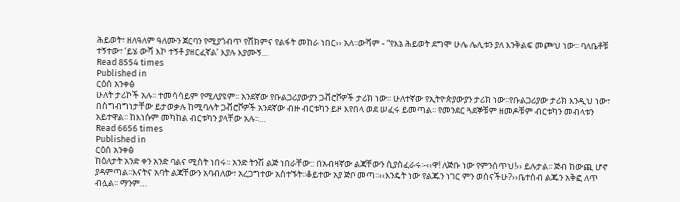ሕይወት፣ ዘለዓለም ዓለሙን ጀርባን የሚያጎብጥ የሸክምና የልፋት መከራ ነበር›› አለ፡፡ውሻም - “የእኔ ሕይወት ደግሞ ሁሌ ሌሊቱን ያለ እንቅልፍ መጮህ ነው፡፡ ባለቤቶቹ ተኝተው፣ ‘ይሄ ውሻ እኮ ተኝቶ ያዘርፈኛል’ እያሉ እያሙኝ…
Read 8554 times
Published in
ርዕሰ አንቀፅ
ሁለት ታሪኮች አሉ፡፡ ተመሳሳይም የሚለያዩም፡፡ አንደኛው የቡልጋሪያውያን ጋቭሮቮዎች ታሪክ ነው፡፡ ሁለተኛው የኢትዮጵያውያን ታሪክ ነው፡፡የቡልጋሪያው ታሪክ እንዲህ ነው፣ በስግብግነታቸው ይታወቃሉ ከሚባሉት ጋቭሮቮዎች አንደኛው ብዙ ብርቱካን ይዞ እየበላ ወደ ሠፈሩ ይመጣል፡፡ የመንደር ጓደኞቹም ዘመዶቹም ብርቱካን መብላቱን አይተዋል፡፡ ከእነሱም መካከል ብርቱካን ያላቸው አሉ፡፡…
Read 6656 times
Published in
ርዕሰ አንቀፅ
ከዕለታት አንድ ቀን አንድ ባልና ሚስት ነበሩ፡፡ አንድ ትንሽ ልጅ ነበራቸው:: በአብዛኛው ልጃቸውን ሲያስፈራሩ፡-‹‹ዋ! ለጅቡ ነው የምንሰጥህ!›› ይሉታል፡፡ ጅብ ከውጪ ሆኖ ያዳምጣል፡፡እናትና አባት ልጃቸውን አባብለው፣ አረጋግተው አስተኙት፡፡ቆይተው አያ ጅቦ መጣ፡፡‹‹እንዴት ነው የልጁን ነገር ምን ወሰናችሁ?››ቤተሰብ ልጁን አቅፎ ለጥ ብሏል፡፡ ማንም…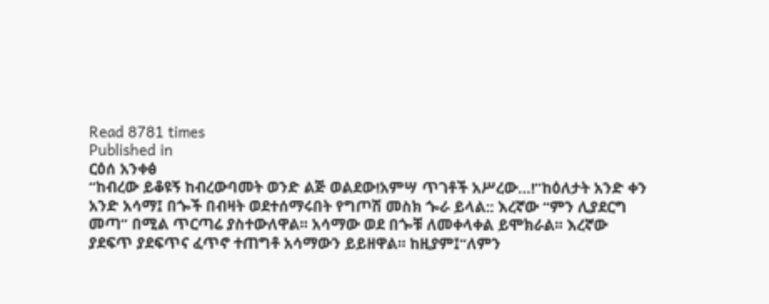Read 8781 times
Published in
ርዕሰ አንቀፅ
“ከብረው ይቆዩኝ ከብረውባመት ወንድ ልጅ ወልደው!አምሣ ጥገቶች አሥረው…!”ከዕለታት አንድ ቀን አንድ አሳማ፤ በጐች በብዛት ወደተሰማሩበት የግጦሽ መስክ ጐራ ይላል:: እረኛው “ምን ሊያደርግ መጣ” በሚል ጥርጣሬ ያስተውለዋል፡፡ አሳማው ወደ በጐቹ ለመቀላቀል ይሞክራል፡፡ እረኛው ያደፍጥ ያደፍጥና ፈጥኖ ተጠግቶ አሳማውን ይይዘዋል፡፡ ከዚያም፤“ለምን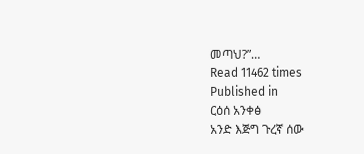መጣህ?”…
Read 11462 times
Published in
ርዕሰ አንቀፅ
አንድ እጅግ ጉረኛ ሰው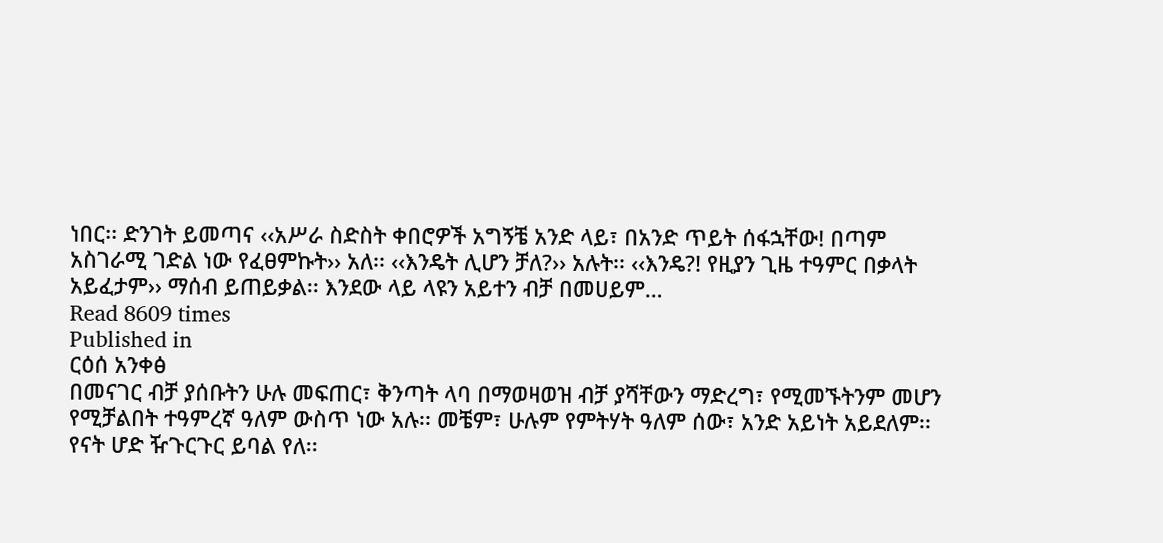ነበር፡፡ ድንገት ይመጣና ‹‹አሥራ ስድስት ቀበሮዎች አግኝቼ አንድ ላይ፣ በአንድ ጥይት ሰፋኋቸው! በጣም አስገራሚ ገድል ነው የፈፀምኩት›› አለ፡፡ ‹‹እንዴት ሊሆን ቻለ?›› አሉት፡፡ ‹‹እንዴ?! የዚያን ጊዜ ተዓምር በቃላት አይፈታም›› ማሰብ ይጠይቃል፡፡ እንደው ላይ ላዩን አይተን ብቻ በመሀይም…
Read 8609 times
Published in
ርዕሰ አንቀፅ
በመናገር ብቻ ያሰቡትን ሁሉ መፍጠር፣ ቅንጣት ላባ በማወዛወዝ ብቻ ያሻቸውን ማድረግ፣ የሚመኙትንም መሆን የሚቻልበት ተዓምረኛ ዓለም ውስጥ ነው አሉ፡፡ መቼም፣ ሁሉም የምትሃት ዓለም ሰው፣ አንድ አይነት አይደለም፡፡ የናት ሆድ ዥጉርጉር ይባል የለ፡፡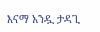እናማ አንዷ ታዳጊ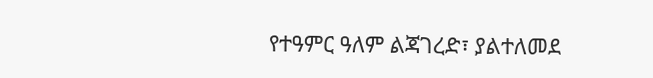የተዓምር ዓለም ልጃገረድ፣ ያልተለመደ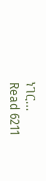ነገር…
Read 6211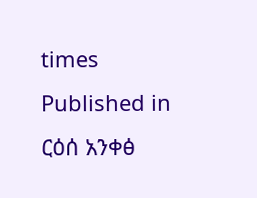times
Published in
ርዕሰ አንቀፅ